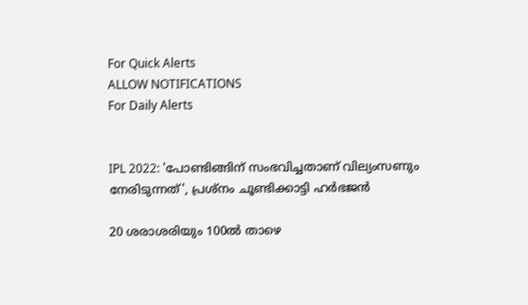For Quick Alerts
ALLOW NOTIFICATIONS
For Daily Alerts


IPL 2022: 'പോണ്ടിങ്ങിന് സംഭവിച്ചതാണ് വില്യംസണും നേരിടുന്നത്', പ്രശ്‌നം ചൂണ്ടിക്കാട്ടി ഹര്‍ഭജന്‍

20 ശരാശരിയും 100ല്‍ താഴെ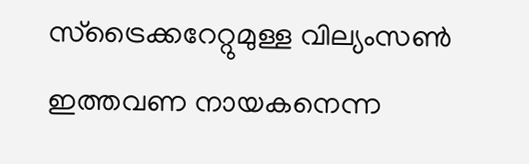സ്‌ട്രൈക്കറേറ്റുമുള്ള വില്യംസണ്‍ ഇത്തവണ നായകനെന്ന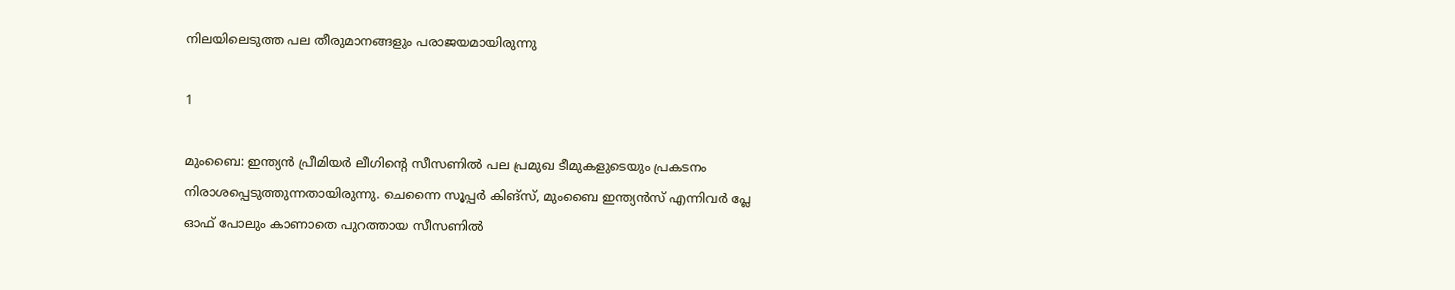നിലയിലെടുത്ത പല തീരുമാനങ്ങളും പരാജയമായിരുന്നു

1

മുംബൈ: ഇന്ത്യന്‍ പ്രീമിയര്‍ ലീഗിന്റെ സീസണില്‍ പല പ്രമുഖ ടീമുകളുടെയും പ്രകടനം നിരാശപ്പെടുത്തുന്നതായിരുന്നു. ചെന്നൈ സൂപ്പര്‍ കിങ്‌സ്, മുംബൈ ഇന്ത്യന്‍സ് എന്നിവര്‍ പ്ലേ ഓഫ് പോലും കാണാതെ പുറത്തായ സീസണില്‍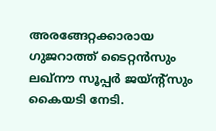അരങ്ങേറ്റക്കാരായ ഗുജറാത്ത് ടൈറ്റന്‍സും ലഖ്‌നൗ സൂപ്പര്‍ ജയ്ന്റ്‌സും കൈയടി നേടി.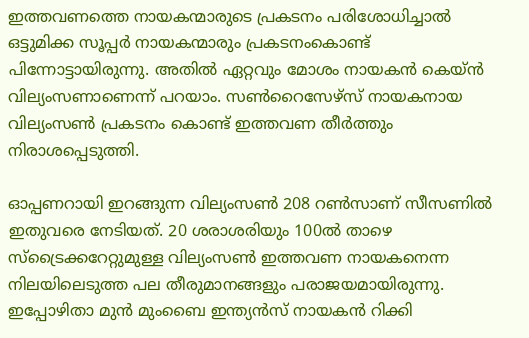ഇത്തവണത്തെ നായകന്മാരുടെ പ്രകടനം പരിശോധിച്ചാല്‍ ഒട്ടുമിക്ക സൂപ്പര്‍ നായകന്മാരും പ്രകടനംകൊണ്ട് പിന്നോട്ടായിരുന്നു. അതില്‍ ഏറ്റവും മോശം നായകന്‍ കെയ്ന്‍ വില്യംസണാണെന്ന് പറയാം. സണ്‍റൈസേഴ്‌സ് നായകനായ വില്യംസണ്‍ പ്രകടനം കൊണ്ട് ഇത്തവണ തീര്‍ത്തും നിരാശപ്പെടുത്തി.

ഓപ്പണറായി ഇറങ്ങുന്ന വില്യംസണ്‍ 208 റണ്‍സാണ് സീസണില്‍ ഇതുവരെ നേടിയത്. 20 ശരാശരിയും 100ല്‍ താഴെ സ്‌ട്രൈക്കറേറ്റുമുള്ള വില്യംസണ്‍ ഇത്തവണ നായകനെന്ന നിലയിലെടുത്ത പല തീരുമാനങ്ങളും പരാജയമായിരുന്നു. ഇപ്പോഴിതാ മുന്‍ മുംബൈ ഇന്ത്യന്‍സ് നായകന്‍ റിക്കി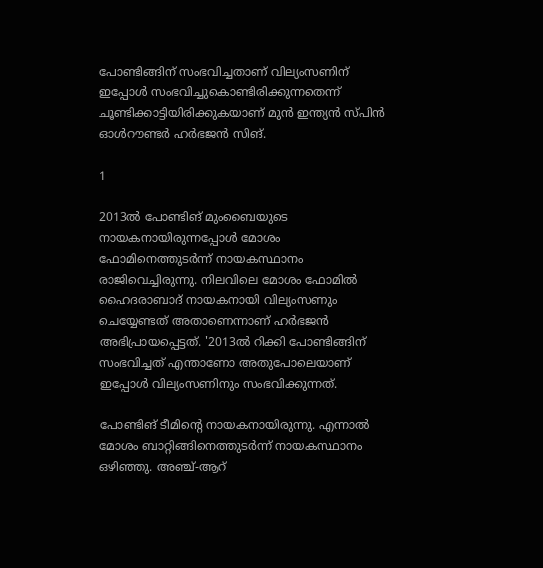പോണ്ടിങ്ങിന് സംഭവിച്ചതാണ് വില്യംസണിന് ഇപ്പോള്‍ സംഭവിച്ചുകൊണ്ടിരിക്കുന്നതെന്ന് ചൂണ്ടിക്കാട്ടിയിരിക്കുകയാണ് മുന്‍ ഇന്ത്യന്‍ സ്പിന്‍ ഓള്‍റൗണ്ടര്‍ ഹര്‍ഭജന്‍ സിങ്.

1

2013ല്‍ പോണ്ടിങ് മുംബൈയുടെ നായകനായിരുന്നപ്പോള്‍ മോശം ഫോമിനെത്തുടര്‍ന്ന് നായകസ്ഥാനം രാജിവെച്ചിരുന്നു. നിലവിലെ മോശം ഫോമില്‍ ഹൈദരാബാദ് നായകനായി വില്യംസണും ചെയ്യേണ്ടത് അതാണെന്നാണ് ഹര്‍ഭജന്‍ അഭിപ്രായപ്പെട്ടത്. '2013ല്‍ റിക്കി പോണ്ടിങ്ങിന് സംഭവിച്ചത് എന്താണോ അതുപോലെയാണ് ഇപ്പോള്‍ വില്യംസണിനും സംഭവിക്കുന്നത്.

പോണ്ടിങ് ടീമിന്റെ നായകനായിരുന്നു. എന്നാല്‍ മോശം ബാറ്റിങ്ങിനെത്തുടര്‍ന്ന് നായകസ്ഥാനം ഒഴിഞ്ഞു. അഞ്ച്-ആറ്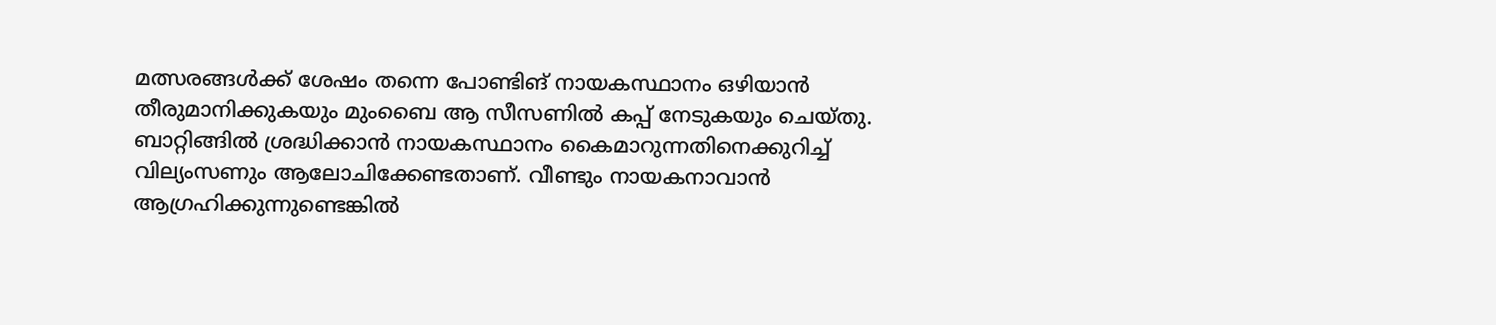മത്സരങ്ങള്‍ക്ക് ശേഷം തന്നെ പോണ്ടിങ് നായകസ്ഥാനം ഒഴിയാന്‍ തീരുമാനിക്കുകയും മുംബൈ ആ സീസണില്‍ കപ്പ് നേടുകയും ചെയ്തു. ബാറ്റിങ്ങില്‍ ശ്രദ്ധിക്കാന്‍ നായകസ്ഥാനം കൈമാറുന്നതിനെക്കുറിച്ച് വില്യംസണും ആലോചിക്കേണ്ടതാണ്. വീണ്ടും നായകനാവാന്‍ ആഗ്രഹിക്കുന്നുണ്ടെങ്കില്‍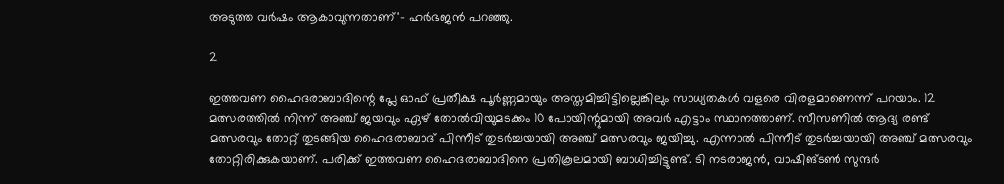അടുത്ത വര്‍ഷം ആകാവുന്നതാണ്'- ഹര്‍ഭജന്‍ പറഞ്ഞു.

2

ഇത്തവണ ഹൈദരാബാദിന്റെ പ്ലേ ഓഫ് പ്രതീക്ഷ പൂര്‍ണ്ണമായും അസ്തമിച്ചിട്ടില്ലെങ്കിലും സാധ്യതകള്‍ വളരെ വിരളമാണെന്ന് പറയാം. 12 മത്സരത്തില്‍ നിന്ന് അഞ്ച് ജയവും ഏഴ് തോല്‍വിയുമടക്കം 10 പോയിന്റുമായി അവര്‍ എട്ടാം സ്ഥാനത്താണ്. സീസണില്‍ ആദ്യ രണ്ട് മത്സരവും തോറ്റ് തുടങ്ങിയ ഹൈദരാബാദ് പിന്നീട് തുടര്‍ച്ചയായി അഞ്ച് മത്സരവും ജയിച്ചു. എന്നാല്‍ പിന്നീട് തുടര്‍ച്ചയായി അഞ്ച് മത്സരവും തോറ്റിരിക്കുകയാണ്. പരിക്ക് ഇത്തവണ ഹൈദരാബാദിനെ പ്രതികൂലമായി ബാധിച്ചിട്ടുണ്ട്. ടി നടരാജന്‍, വാഷിങ്ടണ്‍ സുന്ദര്‍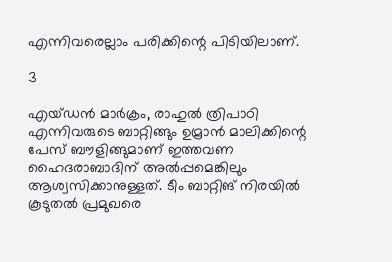എന്നിവരെല്ലാം പരിക്കിന്റെ പിടിയിലാണ്.

3

എയ്ഡന്‍ മാര്‍ക്രം, രാഹുല്‍ ത്രിപാഠി എന്നിവരുടെ ബാറ്റിങ്ങും ഉമ്രാന്‍ മാലിക്കിന്റെ പേസ് ബൗളിങ്ങുമാണ് ഇത്തവണ ഹൈദരാബാദിന് അല്‍പ്പമെങ്കിലും ആശ്വസിക്കാനുള്ളത്. ടീം ബാറ്റിങ് നിരയില്‍ കൂടുതല്‍ പ്രമുഖരെ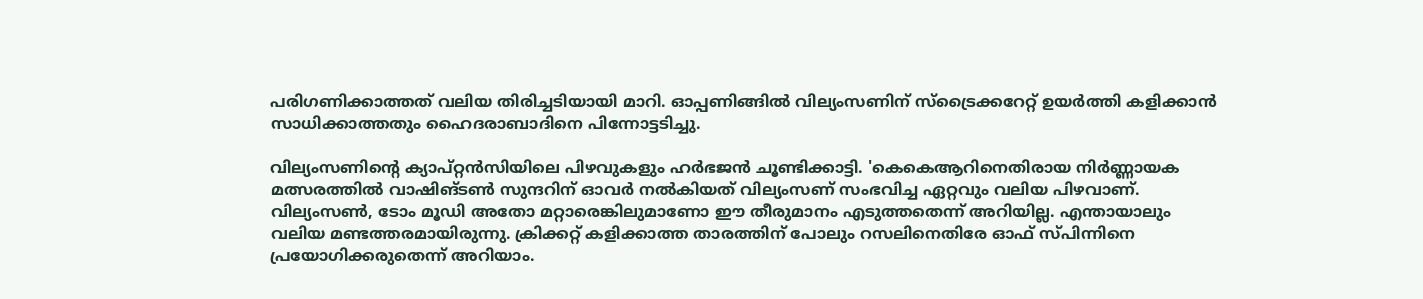പരിഗണിക്കാത്തത് വലിയ തിരിച്ചടിയായി മാറി. ഓപ്പണിങ്ങില്‍ വില്യംസണിന് സ്‌ട്രൈക്കറേറ്റ് ഉയര്‍ത്തി കളിക്കാന്‍ സാധിക്കാത്തതും ഹൈദരാബാദിനെ പിന്നോട്ടടിച്ചു.

വില്യംസണിന്റെ ക്യാപ്റ്റന്‍സിയിലെ പിഴവുകളും ഹര്‍ഭജന്‍ ചൂണ്ടിക്കാട്ടി. 'കെകെആറിനെതിരായ നിര്‍ണ്ണായക മത്സരത്തില്‍ വാഷിങ്ടണ്‍ സുന്ദറിന് ഓവര്‍ നല്‍കിയത് വില്യംസണ് സംഭവിച്ച ഏറ്റവും വലിയ പിഴവാണ്. വില്യംസണ്‍, ടോം മൂഡി അതോ മറ്റാരെങ്കിലുമാണോ ഈ തീരുമാനം എടുത്തതെന്ന് അറിയില്ല. എന്തായാലും വലിയ മണ്ടത്തരമായിരുന്നു. ക്രിക്കറ്റ് കളിക്കാത്ത താരത്തിന് പോലും റസലിനെതിരേ ഓഫ് സ്പിന്നിനെ പ്രയോഗിക്കരുതെന്ന് അറിയാം.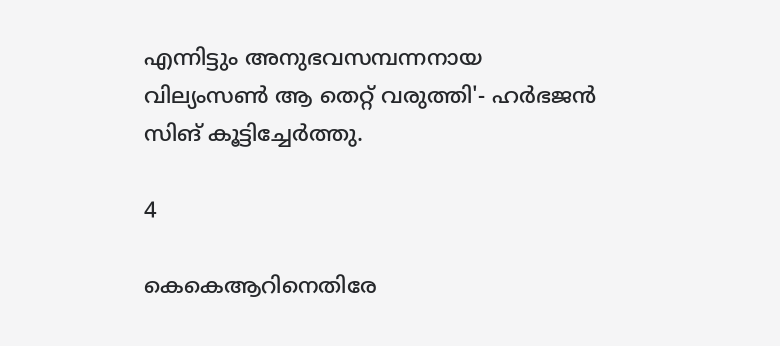എന്നിട്ടും അനുഭവസമ്പന്നനായ വില്യംസണ്‍ ആ തെറ്റ് വരുത്തി'- ഹര്‍ഭജന്‍ സിങ് കൂട്ടിച്ചേര്‍ത്തു.

4

കെകെആറിനെതിരേ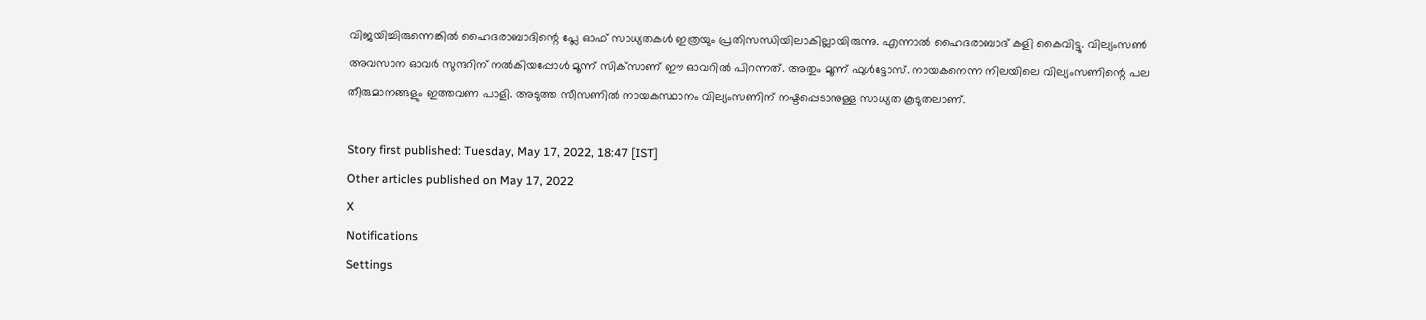വിജയിച്ചിരുന്നെങ്കില്‍ ഹൈദരാബാദിന്റെ പ്ലേ ഓഫ് സാധ്യതകള്‍ ഇത്രയും പ്രതിസന്ധിയിലാകില്ലായിരുന്നു. എന്നാല്‍ ഹൈദരാബാദ് കളി കൈവിട്ടു. വില്യംസണ്‍ അവസാന ഓവര്‍ സുന്ദറിന് നല്‍കിയപ്പോള്‍ മൂന്ന് സിക്‌സാണ് ഈ ഓവറില്‍ പിറന്നത്. അതും മൂന്ന് ഫുള്‍ട്ടോസ്. നായകനെന്ന നിലയിലെ വില്യംസണിന്റെ പല തീരുമാനങ്ങളും ഇത്തവണ പാളി. അടുത്ത സീസണില്‍ നായകസ്ഥാനം വില്യംസണിന് നഷ്ടപ്പെടാനുള്ള സാധ്യത കൂടുതലാണ്.

Story first published: Tuesday, May 17, 2022, 18:47 [IST]
Other articles published on May 17, 2022
X
Notifications
Settings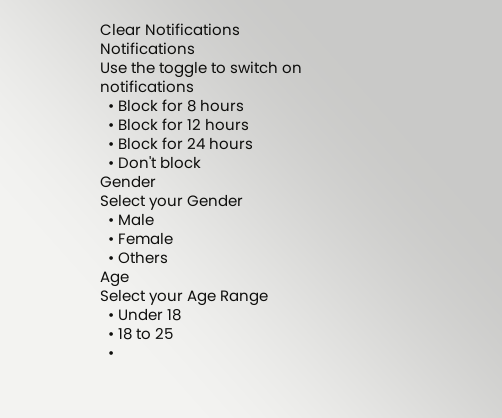Clear Notifications
Notifications
Use the toggle to switch on notifications
  • Block for 8 hours
  • Block for 12 hours
  • Block for 24 hours
  • Don't block
Gender
Select your Gender
  • Male
  • Female
  • Others
Age
Select your Age Range
  • Under 18
  • 18 to 25
  •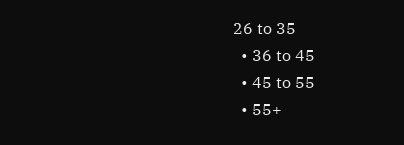26 to 35
  • 36 to 45
  • 45 to 55
  • 55+